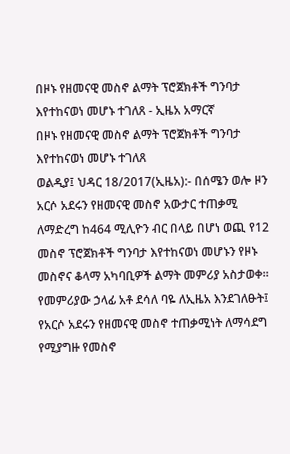በዞኑ የዘመናዊ መስኖ ልማት ፕሮጀክቶች ግንባታ እየተከናወነ መሆኑ ተገለጸ - ኢዜአ አማርኛ
በዞኑ የዘመናዊ መስኖ ልማት ፕሮጀክቶች ግንባታ እየተከናወነ መሆኑ ተገለጸ
ወልዲያ፤ ህዳር 18/2017(ኢዜአ):- በሰሜን ወሎ ዞን አርሶ አደሩን የዘመናዊ መስኖ አውታር ተጠቃሚ ለማድረግ ከ464 ሚሊዮን ብር በላይ በሆነ ወጪ የ12 መስኖ ፕሮጀክቶች ግንባታ እየተከናወነ መሆኑን የዞኑ መስኖና ቆላማ አካባቢዎች ልማት መምሪያ አስታወቀ።
የመምሪያው ኃላፊ አቶ ደሳለ ባዬ ለኢዜአ እንደገለፁት፤ የአርሶ አደሩን የዘመናዊ መስኖ ተጠቃሚነት ለማሳደግ የሚያግዙ የመስኖ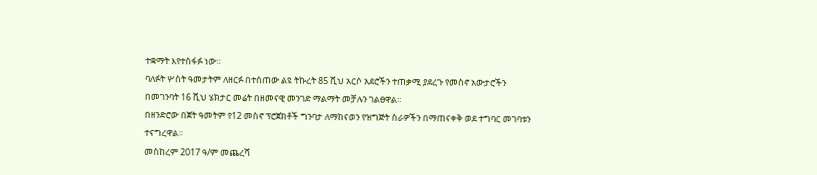ተቋማት እየተስፋፉ ነው።
ባለፉት ሦስት ዓመታትም ለዘርፉ በተሰጠው ልዩ ትኩረት 85 ሺህ አርሶ አደሮችን ተጠቃሚ ያደረጉ የመስኖ አውታሮችን በመገንባት 16 ሺህ ሄክታር መሬት በዘመናዊ መንገድ ማልማት መቻሉን ገልፀዋል።
በዘንድሮው በጀት ዓመትም የ12 መስኖ ፕሮጀክቶች ግንባታ ለማከናወን የዝግጅት ስራዎችን በማጠናቀቅ ወደ ተግባር መገባቱን ተናግረዋል።
መስከረም 2017 ዓ/ም መጨረሻ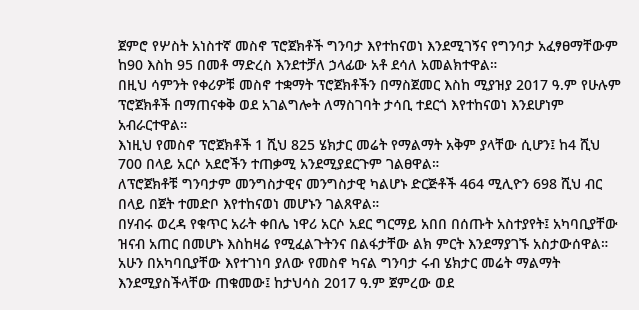ጀምሮ የሦስት አነስተኛ መስኖ ፕሮጀክቶች ግንባታ እየተከናወነ እንደሚገኝና የግንባታ አፈፃፀማቸውም ከ90 እስከ 95 በመቶ ማድረስ እንደተቻለ ኃላፊው አቶ ደሳለ አመልክተዋል።
በዚህ ሳምንት የቀሪዎቹ መስኖ ተቋማት ፕሮጀክቶችን በማስጀመር እስከ ሚያዝያ 2017 ዓ.ም የሁሉም ፕሮጀክቶች በማጠናቀቅ ወደ አገልግሎት ለማስገባት ታሳቢ ተደርጎ እየተከናወነ እንደሆነም አብራርተዋል።
እነዚህ የመስኖ ፕሮጀክቶች 1 ሺህ 825 ሄክታር መሬት የማልማት አቅም ያላቸው ሲሆን፤ ከ4 ሺህ 700 በላይ አርሶ አደሮችን ተጠቃሚ አንደሚያደርጉም ገልፀዋል።
ለፕሮጀክቶቹ ግንባታም መንግስታዊና መንግስታዊ ካልሆኑ ድርጅቶች 464 ሚሊዮን 698 ሺህ ብር በላይ በጀት ተመድቦ እየተከናወነ መሆኑን ገልጸዋል።
በሃብሩ ወረዳ የቁጥር አራት ቀበሌ ነዋሪ አርሶ አደር ግርማይ አበበ በሰጡት አስተያየት፤ አካባቢያቸው ዝናብ አጠር በመሆኑ እስከዛሬ የሚፈልጉትንና በልፋታቸው ልክ ምርት እንደማያገኙ አስታውሰዋል።
አሁን በአካባቢያቸው እየተገነባ ያለው የመስኖ ካናል ግንባታ ሩብ ሄክታር መሬት ማልማት እንደሚያስችላቸው ጠቁመው፤ ከታህሳስ 2017 ዓ.ም ጀምረው ወደ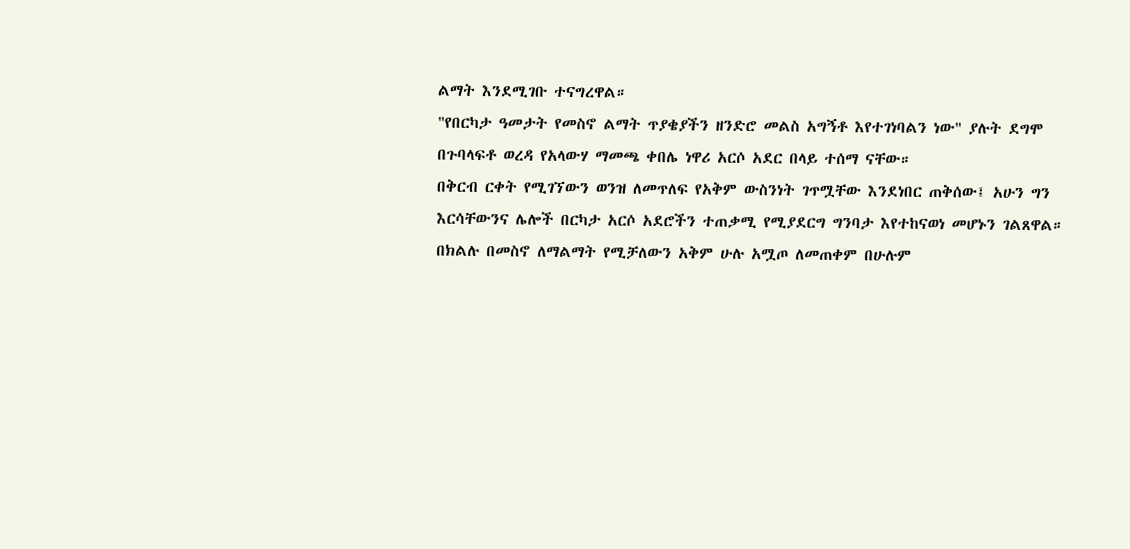ልማት እንደሚገቡ ተናግረዋል።
"የበርካታ ዓመታት የመስኖ ልማት ጥያቄያችን ዘንድሮ መልስ አግኝቶ እየተገነባልን ነው" ያሉት ደግሞ በጉባላፍቶ ወረዳ የአላውሃ ማመጫ ቀበሌ ነዋሪ አርሶ አደር በላይ ተሰማ ናቸው።
በቅርብ ርቀት የሚገኘውን ወንዝ ለመጥለፍ የአቅም ውስንነት ገጥሟቸው እንደነበር ጠቅሰው፤ አሁን ግን እርሳቸውንና ሌሎች በርካታ አርሶ አደሮችን ተጠቃሚ የሚያደርግ ግንባታ እየተከናወነ መሆኑን ገልጸዋል።
በክልሉ በመስኖ ለማልማት የሚቻለውን አቅም ሁሉ አሟጦ ለመጠቀም በሁሉም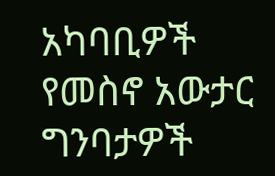አካባቢዎች የመስኖ አውታር ግንባታዎች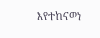እየተከናወነ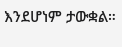እንደሆነም ታውቋል።